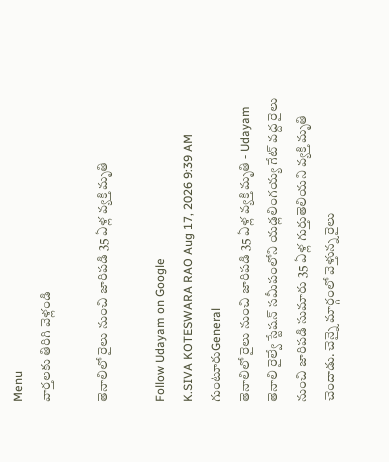Menu
వార్తలకు తిరిగి వెళ్లండి

తెనాలిలో రైలు నుంచి జారిపడి 35 ఏళ్ల వ్యక్తి మృతి

Follow Udayam on Google
K.SIVA KOTESWARA RAO Aug 17, 2026 9:39 AM గుంటూరుGeneral
తెనాలిలో రైలు నుంచి జారిపడి 35 ఏళ్ల వ్యక్తి మృతి - Udayam
తెనాలి రైల్వే స్టేషన్ సమీపంలోని యడ్లలింగయ్య గేట్ వద్ద రైలు నుంచి జారిపడి సుమారు 35 ఏళ్ల గుర్తుతెలియని వ్యక్తి మృతి చెందాడు. చెన్నై మార్గంలో వెళ్తున్న రైలు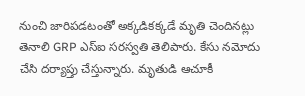నుంచి జారిపడటంతో అక్కడికక్కడే మృతి చెందినట్లు తెనాలి GRP ఎస్ఐ సరస్వతి తెలిపారు. కేసు నమోదు చేసి దర్యాప్తు చేస్తున్నారు. మృతుడి ఆచూకీ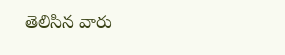తెలిసిన వారు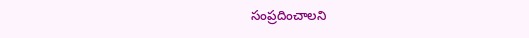సంప్రదించాలని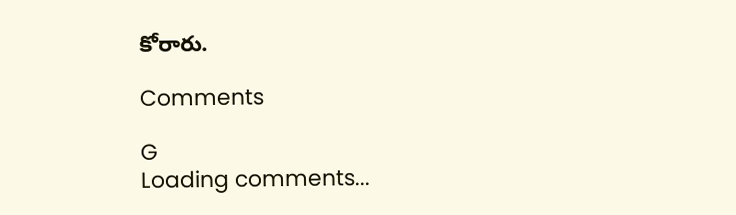కోరారు.

Comments

G
Loading comments...